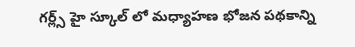గర్ల్స్ హై స్కూల్ లో మధ్యాహణ భోజన పథకాన్ని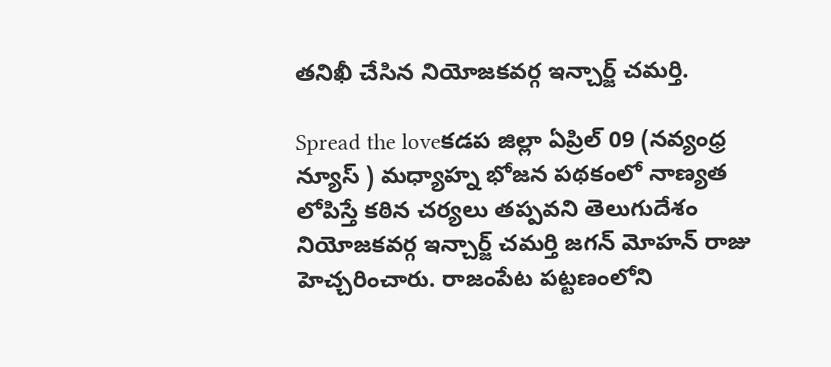తనిఖీ చేసిన నియోజకవర్గ ఇన్చార్జ్ చమర్తి.

Spread the loveకడప జిల్లా ఏప్రిల్ 09 (నవ్యంధ్ర న్యూస్ ) మధ్యాహ్న భోజన పథకంలో నాణ్యత లోపిస్తే కఠిన చర్యలు తప్పవని తెలుగుదేశం నియోజకవర్గ ఇన్చార్జ్ చమర్తి జగన్ మోహన్ రాజు హెచ్చరించారు. రాజంపేట పట్టణంలోని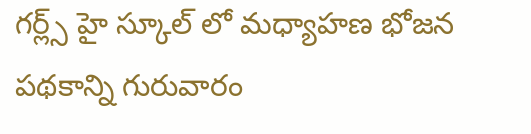గర్ల్స్ హై స్కూల్ లో మధ్యాహణ భోజన పథకాన్ని గురువారం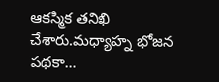ఆకస్మిక తనిఖి చేశారు.మధ్యాహ్న భోజన పథకా…